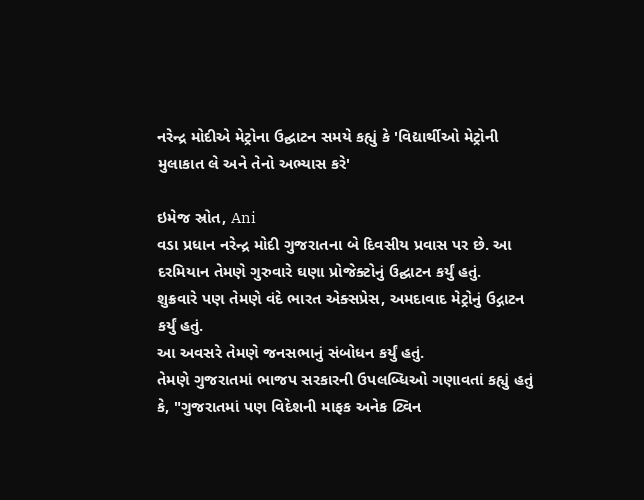નરેન્દ્ર મોદીએ મેટ્રોના ઉદ્ઘાટન સમયે કહ્યું કે 'વિદ્યાર્થીઓ મેટ્રોની મુલાકાત લે અને તેનો અભ્યાસ કરે'

ઇમેજ સ્રોત, Ani
વડા પ્રધાન નરેન્દ્ર મોદી ગુજરાતના બે દિવસીય પ્રવાસ પર છે. આ દરમિયાન તેમણે ગુરુવારે ઘણા પ્રોજેક્ટોનું ઉદ્ઘાટન કર્યું હતું.
શુક્રવારે પણ તેમણે વંદે ભારત એક્સપ્રેસ, અમદાવાદ મેટ્રોનું ઉદ્ગાટન કર્યું હતું.
આ અવસરે તેમણે જનસભાનું સંબોધન કર્યું હતું.
તેમણે ગુજરાતમાં ભાજપ સરકારની ઉપલબ્ધિઓ ગણાવતાં કહ્યું હતું કે, "ગુજરાતમાં પણ વિદેશની માફક અનેક ટ્વિન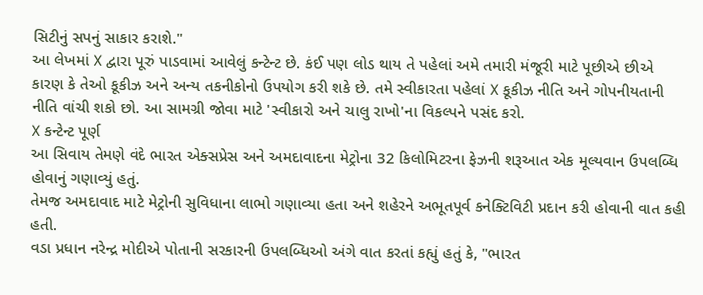સિટીનું સપનું સાકાર કરાશે."
આ લેખમાં X દ્વારા પૂરું પાડવામાં આવેલું કન્ટેન્ટ છે. કંઈ પણ લોડ થાય તે પહેલાં અમે તમારી મંજૂરી માટે પૂછીએ છીએ કારણ કે તેઓ કૂકીઝ અને અન્ય તકનીકોનો ઉપયોગ કરી શકે છે. તમે સ્વીકારતા પહેલાં X કૂકીઝ નીતિ અને ગોપનીયતાની નીતિ વાંચી શકો છો. આ સામગ્રી જોવા માટે 'સ્વીકારો અને ચાલુ રાખો'ના વિકલ્પને પસંદ કરો.
X કન્ટેન્ટ પૂર્ણ
આ સિવાય તેમણે વંદે ભારત એક્સપ્રેસ અને અમદાવાદના મેટ્રોના 32 કિલોમિટરના ફેઝની શરૂઆત એક મૂલ્યવાન ઉપલબ્ધિ હોવાનું ગણાવ્યું હતું.
તેમજ અમદાવાદ માટે મેટ્રોની સુવિધાના લાભો ગણાવ્યા હતા અને શહેરને અભૂતપૂર્વ કનેક્ટિવિટી પ્રદાન કરી હોવાની વાત કહી હતી.
વડા પ્રધાન નરેન્દ્ર મોદીએ પોતાની સરકારની ઉપલબ્ધિઓ અંગે વાત કરતાં કહ્યું હતું કે, "ભારત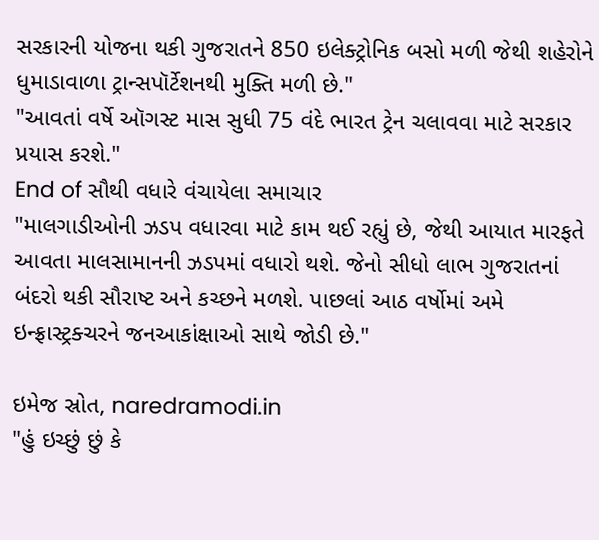સરકારની યોજના થકી ગુજરાતને 850 ઇલેક્ટ્રોનિક બસો મળી જેથી શહેરોને ધુમાડાવાળા ટ્રાન્સપૉર્ટેશનથી મુક્તિ મળી છે."
"આવતાં વર્ષે ઑગસ્ટ માસ સુધી 75 વંદે ભારત ટ્રેન ચલાવવા માટે સરકાર પ્રયાસ કરશે."
End of સૌથી વધારે વંચાયેલા સમાચાર
"માલગાડીઓની ઝડપ વધારવા માટે કામ થઈ રહ્યું છે, જેથી આયાત મારફતે આવતા માલસામાનની ઝડપમાં વધારો થશે. જેનો સીધો લાભ ગુજરાતનાં બંદરો થકી સૌરાષ્ટ અને કચ્છને મળશે. પાછલાં આઠ વર્ષોમાં અમે ઇન્ફ્રાસ્ટ્રક્ચરને જનઆકાંક્ષાઓ સાથે જોડી છે."

ઇમેજ સ્રોત, naredramodi.in
"હું ઇચ્છું છું કે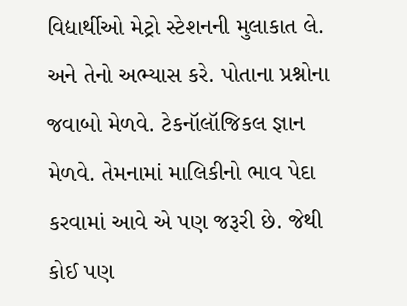વિદ્યાર્થીઓ મેટ્રો સ્ટેશનની મુલાકાત લે. અને તેનો અભ્યાસ કરે. પોતાના પ્રશ્નોના જવાબો મેળવે. ટેકનૉલૉજિકલ જ્ઞાન મેળવે. તેમનામાં માલિકીનો ભાવ પેદા કરવામાં આવે એ પણ જરૂરી છે. જેથી કોઈ પણ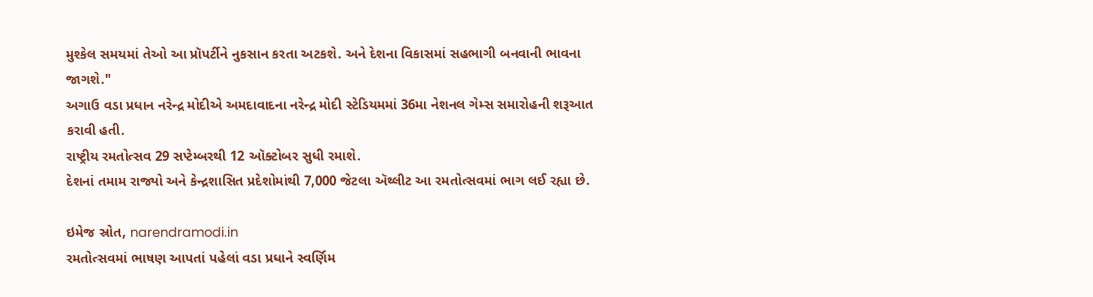મુશ્કેલ સમયમાં તેઓ આ પ્રૉપર્ટીને નુકસાન કરતા અટકશે. અને દેશના વિકાસમાં સહભાગી બનવાની ભાવના જાગશે."
અગાઉ વડા પ્રધાન નરેન્દ્ર મોદીએ અમદાવાદના નરેન્દ્ર મોદી સ્ટેડિયમમાં 36મા નેશનલ ગેમ્સ સમારોહની શરૂઆત કરાવી હતી.
રાષ્ટ્રીય રમતોત્સવ 29 સપ્ટેમ્બરથી 12 ઑક્ટોબર સુધી રમાશે.
દેશનાં તમામ રાજ્યો અને કેન્દ્રશાસિત પ્રદેશોમાંથી 7,000 જેટલા ઍથ્લીટ આ રમતોત્સવમાં ભાગ લઈ રહ્યા છે.

ઇમેજ સ્રોત, narendramodi.in
રમતોત્સવમાં ભાષણ આપતાં પહેલાં વડા પ્રધાને સ્વર્ણિમ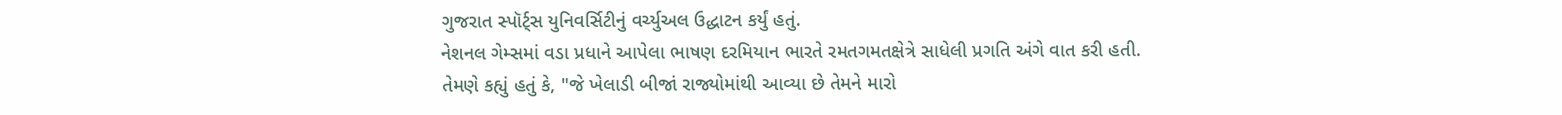ગુજરાત સ્પૉર્ટ્સ યુનિવર્સિટીનું વર્ચ્યુઅલ ઉદ્ધાટન કર્યું હતું.
નેશનલ ગેમ્સમાં વડા પ્રધાને આપેલા ભાષણ દરમિયાન ભારતે રમતગમતક્ષેત્રે સાધેલી પ્રગતિ અંગે વાત કરી હતી.
તેમણે કહ્યું હતું કે, "જે ખેલાડી બીજાં રાજ્યોમાંથી આવ્યા છે તેમને મારો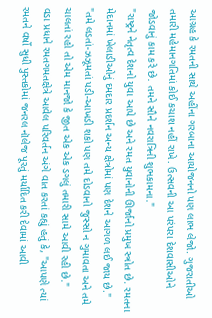આગ્રહ કે રમતની સાથે અહીંના ગરબાના આયોજનનો પણ લાભ લેજો. ગુજરાતીઓ તમારી મહેમાનગતિમાં કોઈ કચાશ નહીં રાખે. ઉત્સવની આ પરંપરા દેશવાસીઓને જોડવાનું કામ કરે છે. તમને સૌને નવરાત્રિની શુભકામના."
"રાષ્ટ્રને નેતૃત્વ દેશનો યુવા આપે છે અને રમત યુવાનોની ઊર્જાનો પ્રમુખ સ્ત્રોત છે. રમતના મેદાનમાં ખેલાડીઓનું દમદાર પ્રદર્શન અન્ય ક્ષેત્રોમાં પણ દેશને આગળ લઈ જાય છે."
"તમે લડતાં-ઝઝૂમતાં પડી-આખડી શકો પણ તમે દોડવાનો જુસ્સો ન ગુમાવતા અને તમે ચાલતાં રહો તો એમ માનજો કે જીત એક એક ડગલું તમારી સામે આવી રહી છે."
વડા પ્રધાને રમતગમતક્ષેત્રે આવેલ પરિવર્તન અંગે વાત કરતાં કહ્યું હતું કે, "આપણે ત્યાં રમતને વર્ષો સુધી પુસ્તકોમાં જનરલ નૉલેજ પૂરતું મર્યાદિત કરી દેવામાં આવી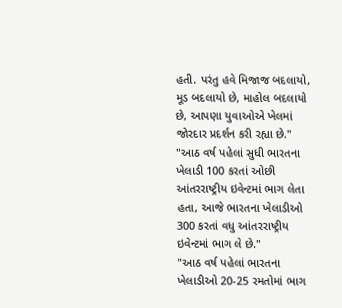હતી. પરંતુ હવે મિજાજ બદલાયો, મૂડ બદલાયો છે, માહોલ બદલાયો છે, આપણા યુવાઓએ ખેલમાં જોરદાર પ્રદર્શન કરી રહ્યા છે."
"આઠ વર્ષ પહેલાં સુધી ભારતના ખેલાડી 100 કરતાં ઓછી આંતરરાષ્ટ્રીય ઇવેન્ટમાં ભાગ લેતા હતા, આજે ભારતના ખેલાડીઓ 300 કરતાં વધુ આંતરરાષ્ટ્રીય ઇવેન્ટમાં ભાગ લે છે."
"આઠ વર્ષ પહેલાં ભારતના ખેલાડીઓ 20-25 રમતોમાં ભાગ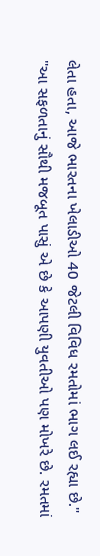લેતા હતા, આજે ભારતના ખેલાડીઓ 40 જેટલી વિવિધ રમતોમાં ભાગ લઈ રહ્યા છે."
"આ સફળતાનું સૌથી મજબૂત પાસું એ છે કે આપણી યુવતીઓ પણ મોખરે છે. રમતમાં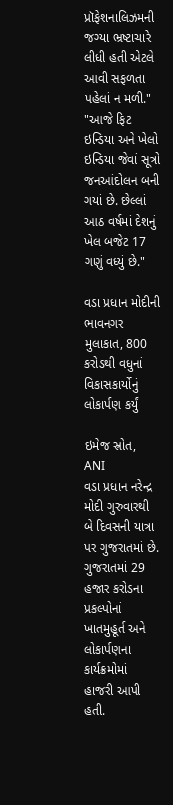પ્રૉફેશનાલિઝમની જગ્યા ભ્રષ્ટાચારે લીધી હતી એટલે આવી સફળતા પહેલાં ન મળી."
"આજે ફિટ ઇન્ડિયા અને ખેલો ઇન્ડિયા જેવાં સૂત્રો જનઆંદોલન બની ગયાં છે. છેલ્લાં આઠ વર્ષમાં દેશનું ખેલ બજેટ 17 ગણું વધ્યું છે."

વડા પ્રધાન મોદીની ભાવનગર મુલાકાત, 800 કરોડથી વધુનાં વિકાસકાર્યોનું લોકાર્પણ કર્યું

ઇમેજ સ્રોત, ANI
વડા પ્રધાન નરેન્દ્ર મોદી ગુરુવારથી બે દિવસની યાત્રા પર ગુજરાતમાં છે.
ગુજરાતમાં 29 હજાર કરોડના પ્રકલ્પોનાં ખાતમુહૂર્ત અને લોકાર્પણના કાર્યક્રમોમાં હાજરી આપી હતી.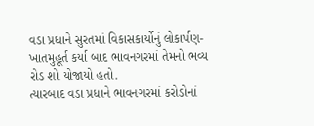વડા પ્રધાને સુરતમાં વિકાસકાર્યોનું લોકાર્પણ-ખાતમુહૂર્ત કર્યા બાદ ભાવનગરમાં તેમનો ભવ્ય રોડ શો યોજાયો હતો.
ત્યારબાદ વડા પ્રધાને ભાવનગરમાં કરોડોનાં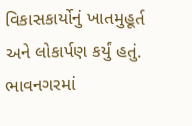વિકાસકાર્યોનું ખાતમુહૂર્ત અને લોકાર્પણ કર્યું હતું.
ભાવનગરમાં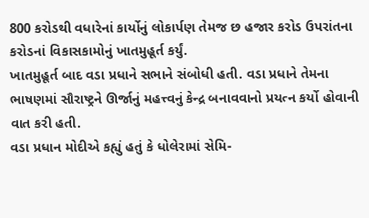800 કરોડથી વધારેનાં કાર્યોનું લોકાર્પણ તેમજ છ હજાર કરોડ ઉપરાંતના કરોડનાં વિકાસકામોનું ખાતમુહૂર્ત કર્યું.
ખાતમુહૂર્ત બાદ વડા પ્રધાને સભાને સંબોધી હતી. વડા પ્રધાને તેમના ભાષણમાં સૌરાષ્ટ્રને ઊર્જાનું મહત્ત્વનું કેન્દ્ર બનાવવાનો પ્રયત્ન કર્યો હોવાની વાત કરી હતી.
વડા પ્રધાન મોદીએ કહ્યું હતું કે ધોલેરામાં સેમિ-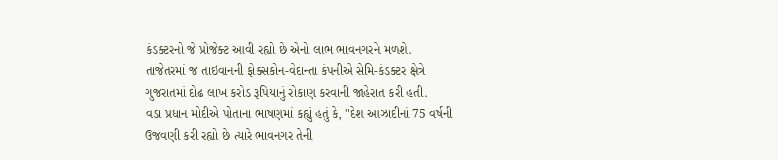કંડક્ટરનો જે પ્રોજેક્ટ આવી રહ્યો છે એનો લાભ ભાવનગરને મળશે.
તાજેતરમાં જ તાઇવાનની ફોક્સકોન-વેદાન્તા કંપનીએ સેમિ-કંડક્ટર ક્ષેત્રે ગુજરાતમાં દોઢ લાખ કરોડ રૂપિયાનું રોકાણ કરવાની જાહેરાત કરી હતી.
વડા પ્રધાન મોદીએ પોતાના ભાષણમાં કહ્યું હતું કે, "દેશ આઝાદીનાં 75 વર્ષની ઉજવણી કરી રહ્યો છે ત્યારે ભાવનગર તેની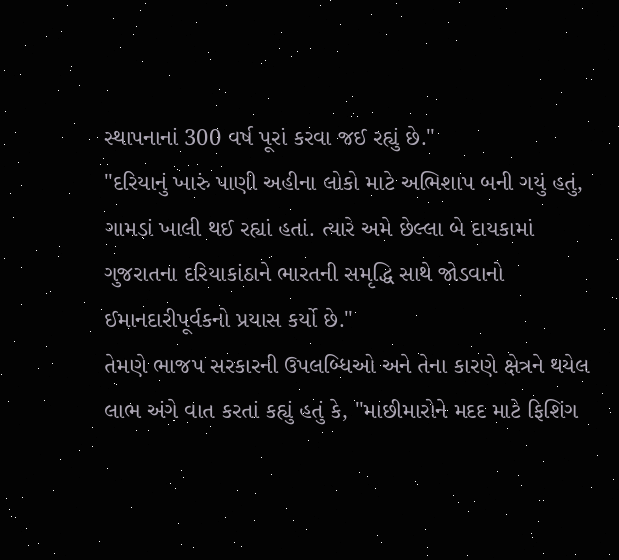સ્થાપનાનાં 300 વર્ષ પૂરાં કરવા જઈ રહ્યું છે."
"દરિયાનું ખારું પાણી અહીના લોકો માટે અભિશાપ બની ગયું હતું, ગામડાં ખાલી થઈ રહ્યાં હતાં. ત્યારે અમે છેલ્લા બે દાયકામાં ગુજરાતના દરિયાકાંઠાને ભારતની સમૃદ્ધિ સાથે જોડવાનો ઈમાનદારીપૂર્વકનો પ્રયાસ કર્યો છે."
તેમણે ભાજપ સરકારની ઉપલબ્ધિઓ અને તેના કારણે ક્ષેત્રને થયેલ લાભ અંગે વાત કરતાં કહ્યું હતું કે, "માછીમારોને મદદ માટે ફિશિંગ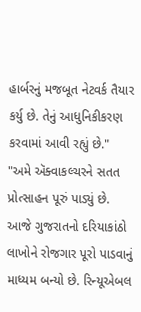હાર્બરનું મજબૂત નેટવર્ક તૈયાર કર્યુ છે. તેનું આધુનિકીકરણ કરવામાં આવી રહ્યું છે."
"અમે ઍક્વાકલ્ચરને સતત પ્રોત્સાહન પૂરું પાડ્યું છે. આજે ગુજરાતનો દરિયાકાંઠો લાખોને રોજગાર પૂરો પાડવાનું માધ્યમ બન્યો છે. રિન્યૂએબલ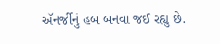ઍનર્જીનું હબ બનવા જઈ રહ્યુ છે.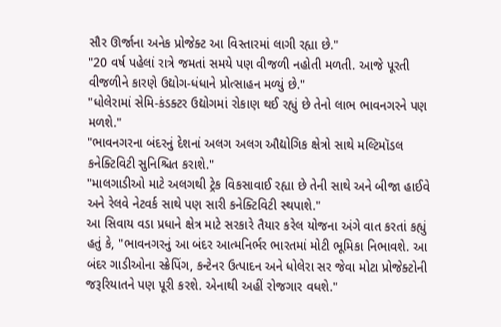સૌર ઊર્જાના અનેક પ્રોજેક્ટ આ વિસ્તારમાં લાગી રહ્યા છે."
"20 વર્ષ પહેલાં રાત્રે જમતાં સમયે પણ વીજળી નહોતી મળતી. આજે પૂરતી વીજળીને કારણે ઉદ્યોગ-ધંધાને પ્રોત્સાહન મળ્યું છે."
"ધોલેરામાં સેમિ-કંડક્ટર ઉદ્યોગમાં રોકાણ થઈ રહ્યું છે તેનો લાભ ભાવનગરને પણ મળશે."
"ભાવનગરના બંદરનું દેશનાં અલગ અલગ ઔદ્યોગિક ક્ષેત્રો સાથે મલ્ટિમૉડલ કનેક્ટિવિટી સુનિશ્ચિત કરાશે."
"માલગાડીઓ માટે અલગથી ટ્રેક વિકસાવાઈ રહ્યા છે તેની સાથે અને બીજા હાઈવે અને રેલવે નેટવર્ક સાથે પણ સારી કનેક્ટિવિટી સ્થપાશે."
આ સિવાય વડા પ્રધાને ક્ષેત્ર માટે સરકારે તૈયાર કરેલ યોજના અંગે વાત કરતાં કહ્યું હતું કે, "ભાવનગરનું આ બંદર આત્મનિર્ભર ભારતમાં મોટી ભૂમિકા નિભાવશે. આ બંદર ગાડીઓના સ્ક્રેપિંગ, કન્ટેનર ઉત્પાદન અને ધોલેરા સર જેવા મોટા પ્રોજેક્ટોની જરૂરિયાતને પણ પૂરી કરશે. એનાથી અહીં રોજગાર વધશે."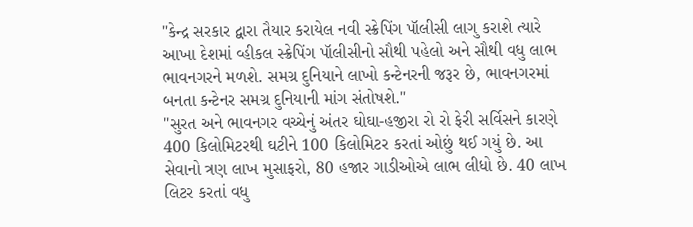"કેન્દ્ર સરકાર દ્વારા તૈયાર કરાયેલ નવી સ્ક્રેપિંગ પૉલીસી લાગુ કરાશે ત્યારે આખા દેશમાં વ્હીકલ સ્ક્રેપિંગ પૉલીસીનો સૌથી પહેલો અને સૌથી વધુ લાભ ભાવનગરને મળશે. સમગ્ર દુનિયાને લાખો કન્ટેનરની જરૂર છે, ભાવનગરમાં બનતા કન્ટેનર સમગ્ર દુનિયાની માંગ સંતોષશે."
"સુરત અને ભાવનગર વચ્ચેનું અંતર ઘોઘા-હજીરા રો રો ફેરી સર્વિસને કારણે 400 કિલોમિટરથી ઘટીને 100 કિલોમિટર કરતાં ઓછું થઈ ગયું છે. આ સેવાનો ત્રણ લાખ મુસાફરો, 80 હજાર ગાડીઓએ લાભ લીધો છે. 40 લાખ લિટર કરતાં વધુ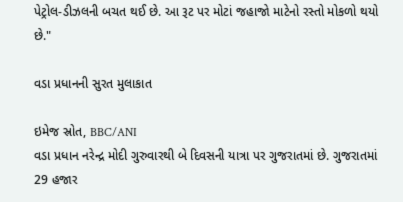પેટ્રોલ-ડીઝલની બચત થઈ છે. આ રૂટ પર મોટાં જહાજો માટેનો રસ્તો મોકળો થયો છે."

વડા પ્રધાનની સુરત મુલાકાત

ઇમેજ સ્રોત, BBC/ANI
વડા પ્રધાન નરેન્દ્ર મોદી ગુરુવારથી બે દિવસની યાત્રા પર ગુજરાતમાં છે. ગુજરાતમાં 29 હજાર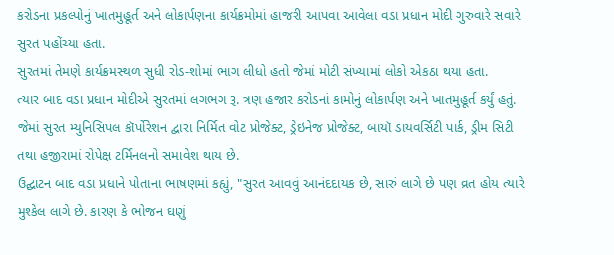કરોડના પ્રકલ્પોનું ખાતમુહૂર્ત અને લોકાર્પણના કાર્યક્રમોમાં હાજરી આપવા આવેલા વડા પ્રધાન મોદી ગુરુવારે સવારે સુરત પહોંચ્યા હતા.
સુરતમાં તેમણે કાર્યક્રમસ્થળ સુધી રોડ-શોમાં ભાગ લીધો હતો જેમાં મોટી સંખ્યામાં લોકો એકઠા થયા હતા.
ત્યાર બાદ વડા પ્રધાન મોદીએ સુરતમાં લગભગ રૂ. ત્રણ હજાર કરોડનાં કામોનું લોકાર્પણ અને ખાતમુહૂર્ત કર્યું હતું. જેમાં સુરત મ્યુનિસિપલ કૉર્પોરેશન દ્વારા નિર્મિત વોટ પ્રોજેક્ટ, ડ્રેઇનેજ પ્રોજેક્ટ, બાયૉ ડાયવર્સિટી પાર્ક, ડ્રીમ સિટી તથા હજીરામાં રોપેક્ષ ટર્મિનલનો સમાવેશ થાય છે.
ઉદ્ઘાટન બાદ વડા પ્રધાને પોતાના ભાષણમાં કહ્યું, "સુરત આવવું આનંદદાયક છે, સારું લાગે છે પણ વ્રત હોય ત્યારે મુશ્કેલ લાગે છે. કારણ કે ભોજન ઘણું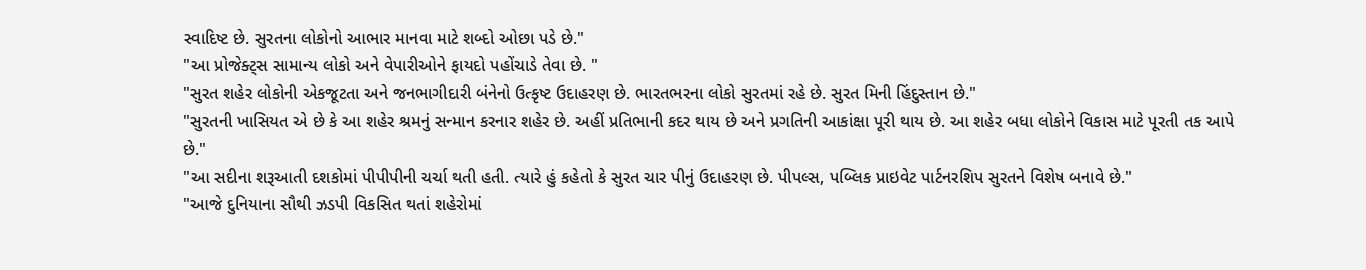સ્વાદિષ્ટ છે. સુરતના લોકોનો આભાર માનવા માટે શબ્દો ઓછા પડે છે."
"આ પ્રોજેક્ટ્સ સામાન્ય લોકો અને વેપારીઓને ફાયદો પહોંચાડે તેવા છે. "
"સુરત શહેર લોકોની એકજૂટતા અને જનભાગીદારી બંનેનો ઉત્કૃષ્ટ ઉદાહરણ છે. ભારતભરના લોકો સુરતમાં રહે છે. સુરત મિની હિંદુસ્તાન છે."
"સુરતની ખાસિયત એ છે કે આ શહેર શ્રમનું સન્માન કરનાર શહેર છે. અહીં પ્રતિભાની કદર થાય છે અને પ્રગતિની આકાંક્ષા પૂરી થાય છે. આ શહેર બધા લોકોને વિકાસ માટે પૂરતી તક આપે છે."
"આ સદીના શરૂઆતી દશકોમાં પીપીપીની ચર્ચા થતી હતી. ત્યારે હું કહેતો કે સુરત ચાર પીનું ઉદાહરણ છે. પીપલ્સ, પબ્લિક પ્રાઇવેટ પાર્ટનરશિપ સુરતને વિશેષ બનાવે છે."
"આજે દુનિયાના સૌથી ઝડપી વિકસિત થતાં શહેરોમાં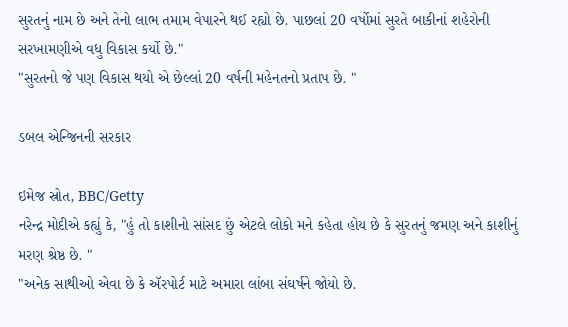સુરતનું નામ છે અને તેનો લાભ તમામ વેપારને થઈ રહ્યો છે. પાછલાં 20 વર્ષોમાં સુરતે બાકીનાં શહેરોની સરખામણીએ વધુ વિકાસ કર્યો છે."
"સુરતનો જે પણ વિકાસ થયો એ છેલ્લાં 20 વર્ષની મહેનતનો પ્રતાપ છે. "

ડબલ એન્જિનની સરકાર

ઇમેજ સ્રોત, BBC/Getty
નરેન્દ્ર મોદીએ કહ્યું કે, "હું તો કાશીનો સાંસદ છું એટલે લોકો મને કહેતા હોય છે કે સુરતનું જમણ અને કાશીનું મરણ શ્રેષ્ઠ છે. "
"અનેક સાથીઓ એવા છે કે ઍરપોર્ટ માટે અમારા લાંબા સંઘર્ષને જોયો છે.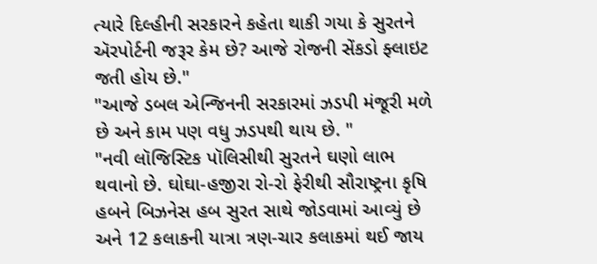ત્યારે દિલ્હીની સરકારને કહેતા થાકી ગયા કે સુરતને ઍરપોર્ટની જરૂર કેમ છે? આજે રોજની સેંકડો ફ્લાઇટ જતી હોય છે."
"આજે ડબલ એન્જિનની સરકારમાં ઝડપી મંજૂરી મળે છે અને કામ પણ વધુ ઝડપથી થાય છે. "
"નવી લૉજિસ્ટિક પૉલિસીથી સુરતને ઘણો લાભ થવાનો છે. ઘોઘા-હજીરા રો-રો ફેરીથી સૌરાષ્ટ્રના કૃષિ હબને બિઝનેસ હબ સુરત સાથે જોડવામાં આવ્યું છે અને 12 કલાકની યાત્રા ત્રણ-ચાર કલાકમાં થઈ જાય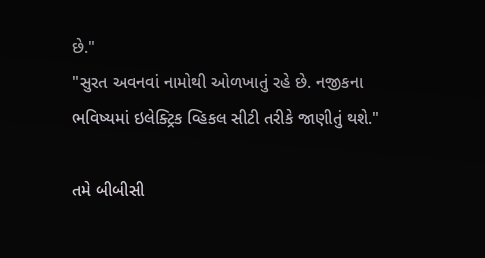છે."
"સુરત અવનવાં નામોથી ઓળખાતું રહે છે. નજીકના ભવિષ્યમાં ઇલેક્ટ્રિક વ્હિકલ સીટી તરીકે જાણીતું થશે."

તમે બીબીસી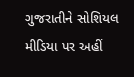ગુજરાતીને સોશિયલ મીડિયા પર અહીં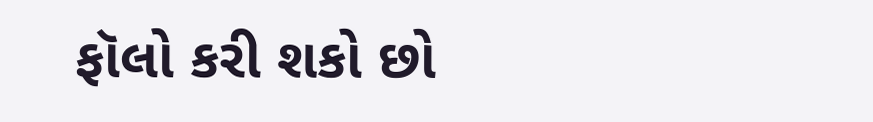ફૉલો કરી શકો છો